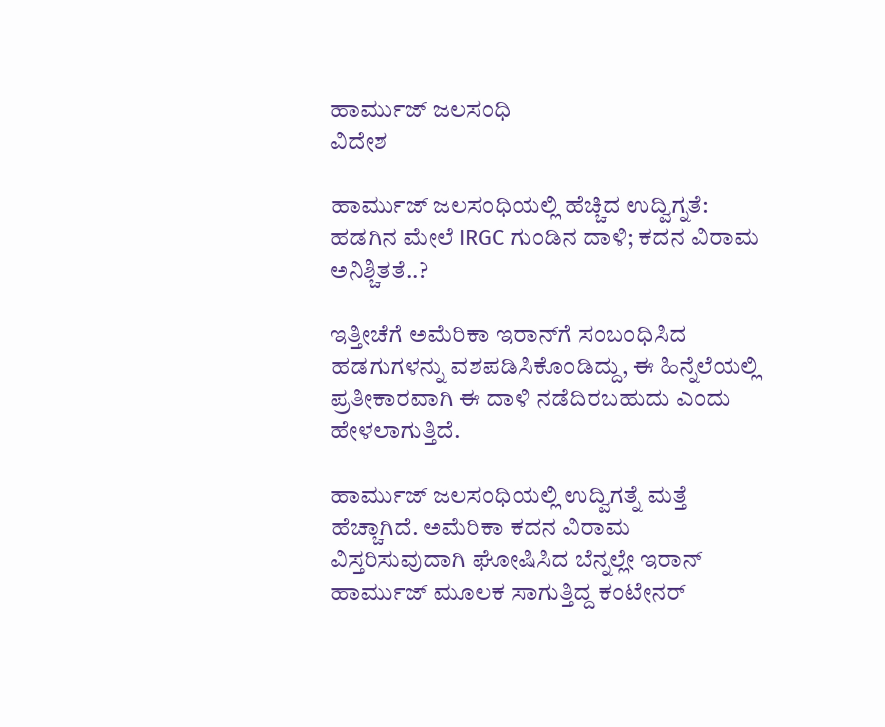ಹಾರ್ಮುಜ್ ಜಲಸಂಧಿ
ವಿದೇಶ

ಹಾರ್ಮುಜ್ ಜಲಸಂಧಿಯಲ್ಲಿ ಹೆಚ್ಚಿದ ಉದ್ವಿಗ್ನತೆ: ಹಡಗಿನ ಮೇಲೆ IRGC ಗುಂಡಿನ ದಾಳಿ; ಕದನ ವಿರಾಮ ಅನಿಶ್ಚಿತತೆ..?

ಇತ್ತೀಚೆಗೆ ಅಮೆರಿಕಾ ಇರಾನ್‌ಗೆ ಸಂಬಂಧಿಸಿದ ಹಡಗುಗಳನ್ನು ವಶಪಡಿಸಿಕೊಂಡಿದ್ದು, ಈ ಹಿನ್ನೆಲೆಯಲ್ಲಿ ಪ್ರತೀಕಾರವಾಗಿ ಈ ದಾಳಿ ನಡೆದಿರಬಹುದು ಎಂದು ಹೇಳಲಾಗುತ್ತಿದೆ.

ಹಾರ್ಮುಜ್ ಜಲಸಂಧಿಯಲ್ಲಿ ಉದ್ವಿಗತ್ನೆ ಮತ್ತೆ ಹೆಚ್ಚಾಗಿದೆ. ಅಮೆರಿಕಾ ಕದನ ವಿರಾಮ ವಿಸ್ತರಿಸುವುದಾಗಿ ಘೋಷಿಸಿದ ಬೆನ್ನಲ್ಲೇ ಇರಾನ್ ಹಾರ್ಮುಜ್ ಮೂಲಕ ಸಾಗುತ್ತಿದ್ದ ಕಂಟೇನರ್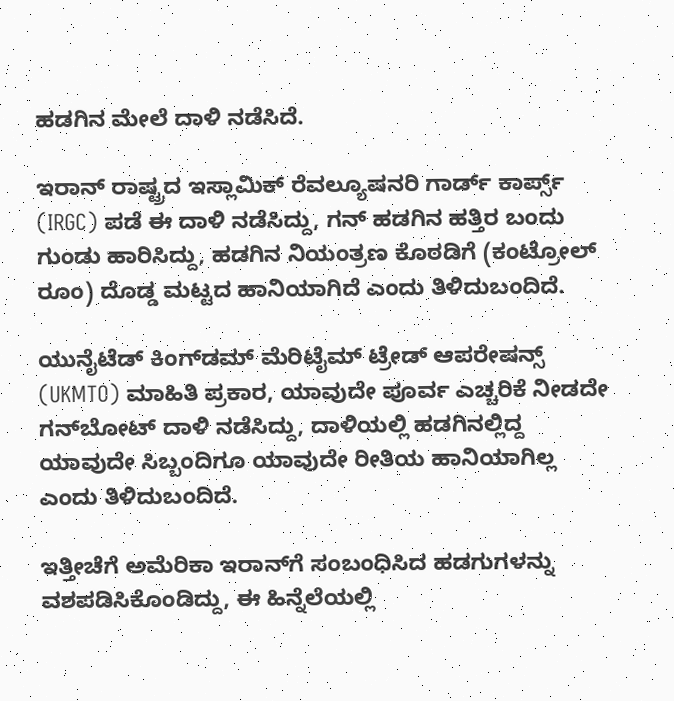ಹಡಗಿನ ಮೇಲೆ ದಾಳಿ ನಡೆಸಿದೆ.

ಇರಾನ್ ರಾಷ್ಟ್ರದ ಇಸ್ಲಾಮಿಕ್ ರೆವಲ್ಯೂಷನರಿ ಗಾರ್ಡ್ ಕಾರ್ಪ್ಸ್ (IRGC) ಪಡೆ ಈ ದಾಳಿ ನಡೆಸಿದ್ದು, ಗನ್ ಹಡಗಿನ ಹತ್ತಿರ ಬಂದು ಗುಂಡು ಹಾರಿಸಿದ್ದು, ಹಡಗಿನ ನಿಯಂತ್ರಣ ಕೊಠಡಿಗೆ (ಕಂಟ್ರೋಲ್ ರೂಂ) ದೊಡ್ಡ ಮಟ್ಟದ ಹಾನಿಯಾಗಿದೆ ಎಂದು ತಿಳಿದುಬಂದಿದೆ.

ಯುನೈಟೆಡ್ ಕಿಂಗ್‌ಡಮ್ ಮೆರಿಟೈಮ್ ಟ್ರೇಡ್ ಆಪರೇಷನ್ಸ್ (UKMTO) ಮಾಹಿತಿ ಪ್ರಕಾರ, ಯಾವುದೇ ಪೂರ್ವ ಎಚ್ಚರಿಕೆ ನೀಡದೇ ಗನ್‌ಬೋಟ್ ದಾಳಿ ನಡೆಸಿದ್ದು, ದಾಳಿಯಲ್ಲಿ ಹಡಗಿನಲ್ಲಿದ್ದ ಯಾವುದೇ ಸಿಬ್ಬಂದಿಗೂ ಯಾವುದೇ ರೀತಿಯ ಹಾನಿಯಾಗಿಲ್ಲ ಎಂದು ತಿಳಿದುಬಂದಿದೆ.

ಇತ್ತೀಚೆಗೆ ಅಮೆರಿಕಾ ಇರಾನ್‌ಗೆ ಸಂಬಂಧಿಸಿದ ಹಡಗುಗಳನ್ನು ವಶಪಡಿಸಿಕೊಂಡಿದ್ದು, ಈ ಹಿನ್ನೆಲೆಯಲ್ಲಿ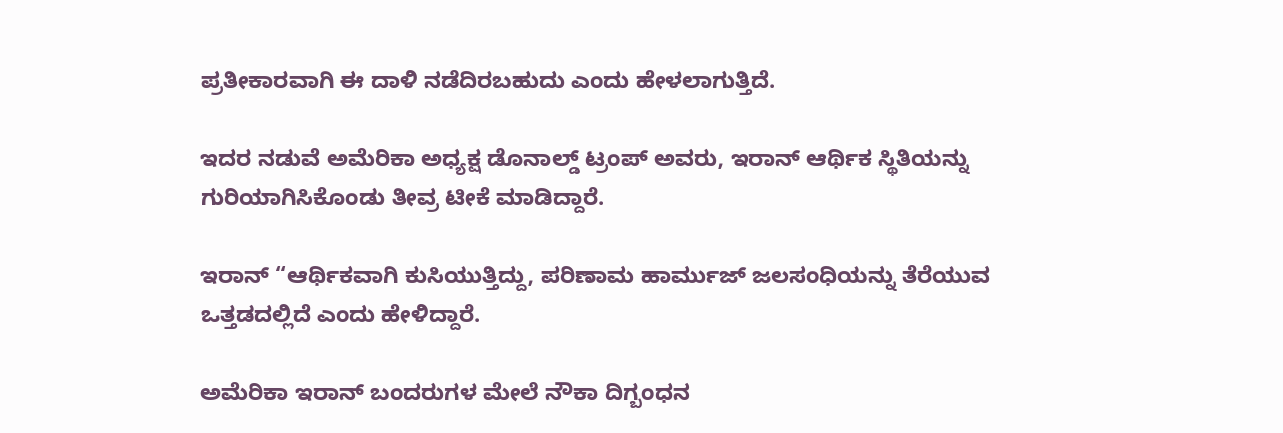ಪ್ರತೀಕಾರವಾಗಿ ಈ ದಾಳಿ ನಡೆದಿರಬಹುದು ಎಂದು ಹೇಳಲಾಗುತ್ತಿದೆ.

ಇದರ ನಡುವೆ ಅಮೆರಿಕಾ ಅಧ್ಯಕ್ಷ ಡೊನಾಲ್ಡ್ ಟ್ರಂಪ್ ಅವರು, ಇರಾನ್ ಆರ್ಥಿಕ ಸ್ಥಿತಿಯನ್ನು ಗುರಿಯಾಗಿಸಿಕೊಂಡು ತೀವ್ರ ಟೀಕೆ ಮಾಡಿದ್ದಾರೆ.

ಇರಾನ್ “ಆರ್ಥಿಕವಾಗಿ ಕುಸಿಯುತ್ತಿದ್ದು, ಪರಿಣಾಮ ಹಾರ್ಮುಜ್ ಜಲಸಂಧಿಯನ್ನು ತೆರೆಯುವ ಒತ್ತಡದಲ್ಲಿದೆ ಎಂದು ಹೇಳಿದ್ದಾರೆ.

ಅಮೆರಿಕಾ ಇರಾನ್ ಬಂದರುಗಳ ಮೇಲೆ ನೌಕಾ ದಿಗ್ಬಂಧನ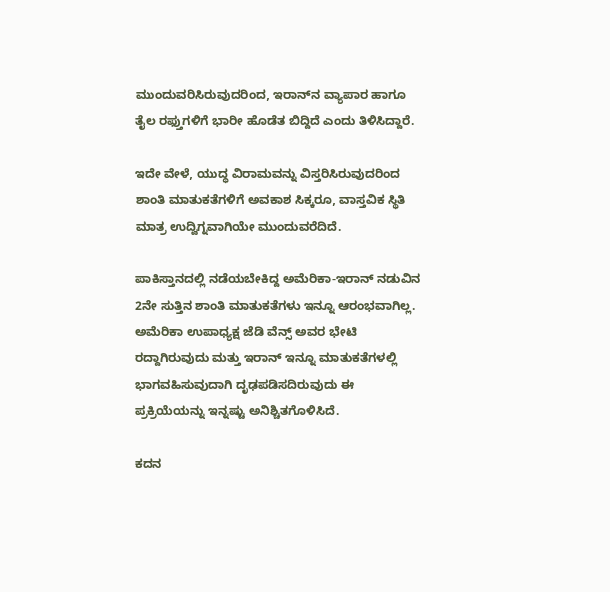ಮುಂದುವರಿಸಿರುವುದರಿಂದ, ಇರಾನ್‌ನ ವ್ಯಾಪಾರ ಹಾಗೂ ತೈಲ ರಫ್ತುಗಳಿಗೆ ಭಾರೀ ಹೊಡೆತ ಬಿದ್ದಿದೆ ಎಂದು ತಿಳಿಸಿದ್ದಾರೆ.

ಇದೇ ವೇಳೆ, ಯುದ್ಧ ವಿರಾಮವನ್ನು ವಿಸ್ತರಿಸಿರುವುದರಿಂದ ಶಾಂತಿ ಮಾತುಕತೆಗಳಿಗೆ ಅವಕಾಶ ಸಿಕ್ಕರೂ, ವಾಸ್ತವಿಕ ಸ್ಥಿತಿ ಮಾತ್ರ ಉದ್ವಿಗ್ನವಾಗಿಯೇ ಮುಂದುವರೆದಿದೆ.

ಪಾಕಿಸ್ತಾನದಲ್ಲಿ ನಡೆಯಬೇಕಿದ್ದ ಅಮೆರಿಕಾ-ಇರಾನ್ ನಡುವಿನ 2ನೇ ಸುತ್ತಿನ ಶಾಂತಿ ಮಾತುಕತೆಗಳು ಇನ್ನೂ ಆರಂಭವಾಗಿಲ್ಲ. ಅಮೆರಿಕಾ ಉಪಾಧ್ಯಕ್ಷ ಜೆಡಿ ವೆನ್ಸ್ ಅವರ ಭೇಟಿ ರದ್ದಾಗಿರುವುದು ಮತ್ತು ಇರಾನ್ ಇನ್ನೂ ಮಾತುಕತೆಗಳಲ್ಲಿ ಭಾಗವಹಿಸುವುದಾಗಿ ದೃಢಪಡಿಸದಿರುವುದು ಈ ಪ್ರಕ್ರಿಯೆಯನ್ನು ಇನ್ನಷ್ಟು ಅನಿಶ್ಚಿತಗೊಳಿಸಿದೆ.

ಕದನ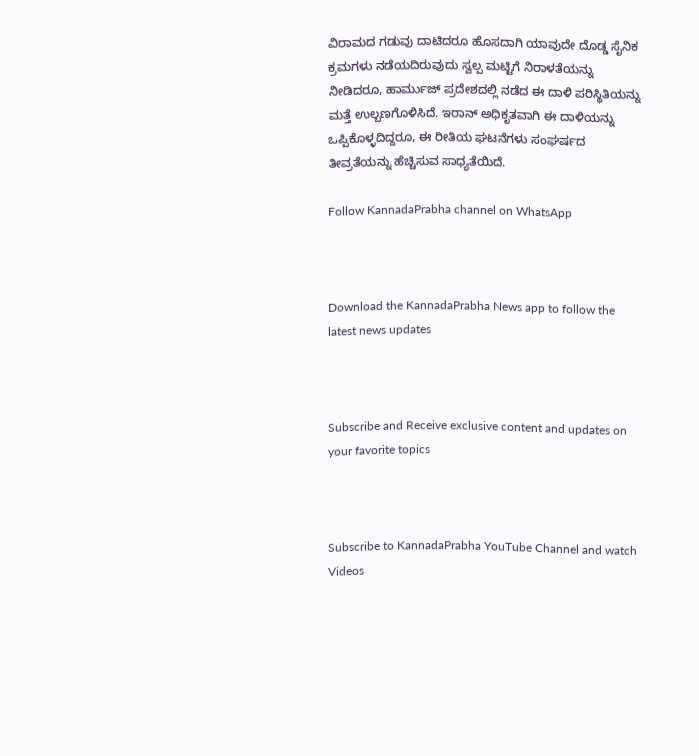ವಿರಾಮದ ಗಡುವು ದಾಟಿದರೂ ಹೊಸದಾಗಿ ಯಾವುದೇ ದೊಡ್ಡ ಸೈನಿಕ ಕ್ರಮಗಳು ನಡೆಯದಿರುವುದು ಸ್ವಲ್ಪ ಮಟ್ಟಿಗೆ ನಿರಾಳತೆಯನ್ನು ನೀಡಿದರೂ, ಹಾರ್ಮುಜ್ ಪ್ರದೇಶದಲ್ಲಿ ನಡೆದ ಈ ದಾಳಿ ಪರಿಸ್ಥಿತಿಯನ್ನು ಮತ್ತೆ ಉಲ್ಬಣಗೊಳಿಸಿದೆ. ಇರಾನ್ ಅಧಿಕೃತವಾಗಿ ಈ ದಾಳಿಯನ್ನು ಒಪ್ಪಿಕೊಳ್ಳದಿದ್ದರೂ, ಈ ರೀತಿಯ ಘಟನೆಗಳು ಸಂಘರ್ಷದ ತೀವ್ರತೆಯನ್ನು ಹೆಚ್ಚಿಸುವ ಸಾಧ್ಯತೆಯಿದೆ.

Follow KannadaPrabha channel on WhatsApp



Download the KannadaPrabha News app to follow the latest news updates



Subscribe and Receive exclusive content and updates on your favorite topics



Subscribe to KannadaPrabha YouTube Channel and watch Videos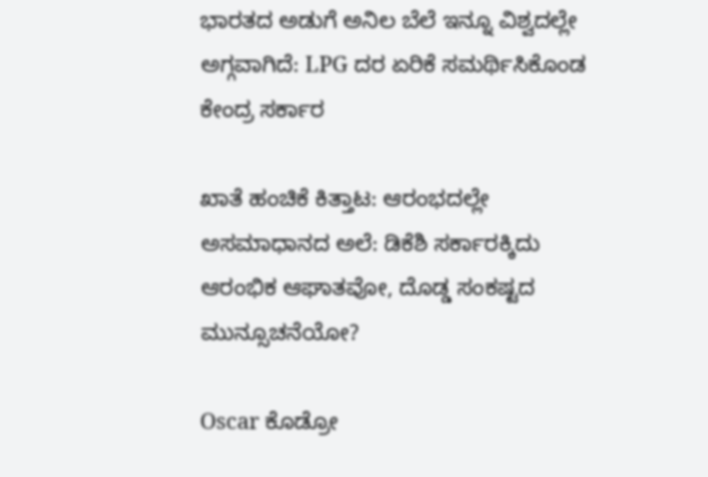ಭಾರತದ ಅಡುಗೆ ಅನಿಲ ಬೆಲೆ ಇನ್ನೂ ವಿಶ್ವದಲ್ಲೇ ಅಗ್ಗವಾಗಿದೆ: LPG ದರ ಏರಿಕೆ ಸಮರ್ಥಿಸಿಕೊಂಡ ಕೇಂದ್ರ ಸರ್ಕಾರ

ಖಾತೆ ಹಂಚಿಕೆ ಕಿತ್ತಾಟ: ಆರಂಭದಲ್ಲೇ ಅಸಮಾಧಾನದ ಅಲೆ: ಡಿಕೆಶಿ ಸರ್ಕಾರಕ್ಕಿದು ಆರಂಭಿಕ ಆಘಾತವೋ, ದೊಡ್ಡ ಸಂಕಷ್ಟದ ಮುನ್ಸೂಚನೆಯೋ?

Oscar ಕೊಡ್ರೋ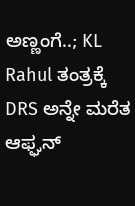ಅಣ್ಣಂಗೆ..; KL Rahul ತಂತ್ರಕ್ಕೆ DRS ಅನ್ನೇ ಮರೆತ ಆಫ್ಘನ್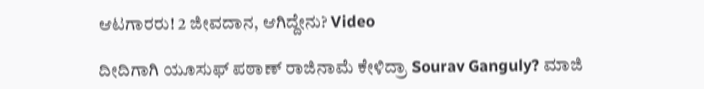ಆಟಗಾರರು! 2 ಜೀವದಾನ, ಆಗಿದ್ದೇನು? Video

ದೀದಿಗಾಗಿ ಯೂಸುಫ್ ಪಠಾಣ್ ರಾಜಿನಾಮೆ ಕೇಳಿದ್ರಾ Sourav Ganguly? ಮಾಜಿ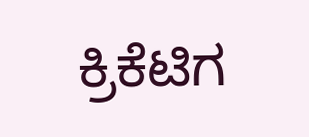ಕ್ರಿಕೆಟಿಗ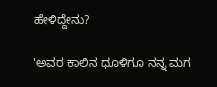ಹೇಳಿದ್ದೇನು?

'ಅವರ ಕಾಲಿನ ಧೂಳಿಗೂ ನನ್ನ ಮಗ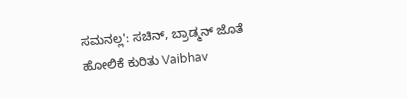ಸಮನಲ್ಲ': ಸಚಿನ್, ಬ್ರಾಡ್ಮನ್ ಜೊತೆ ಹೋಲಿಕೆ ಕುರಿತು Vaibhav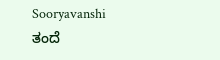Sooryavanshi ತಂದೆ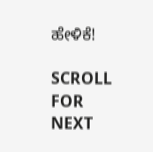ಹೇಳಿಕೆ!

SCROLL FOR NEXT